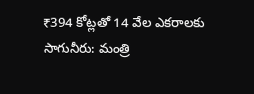₹394 కోట్లతో 14 వేల ఎకరాలకు సాగునీరు: మంత్రి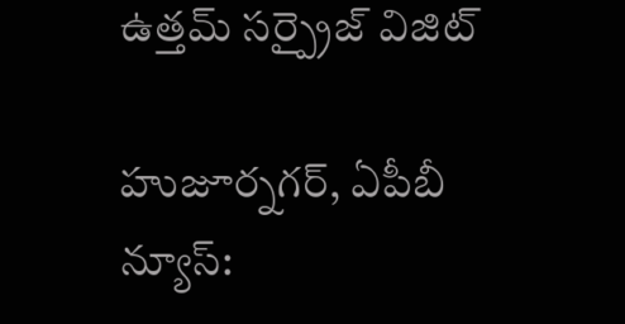ఉత్తమ్ సర్ప్రైజ్ విజిట్

హుజూర్నగర్, ఏపీబీ న్యూస్: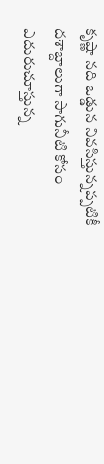కృష్ణా నది ఒడ్డున నివసిస్తున్నప్పటికీ దశాబ్దాలుగా సాగునీటి కోసం ఎదురుచూస్తున్న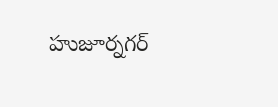హుజూర్నగర్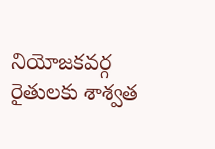నియోజకవర్గ రైతులకు శాశ్వత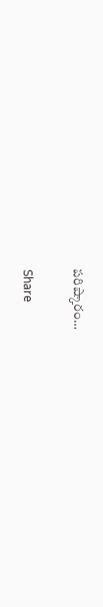పరిష్కారం…

Share